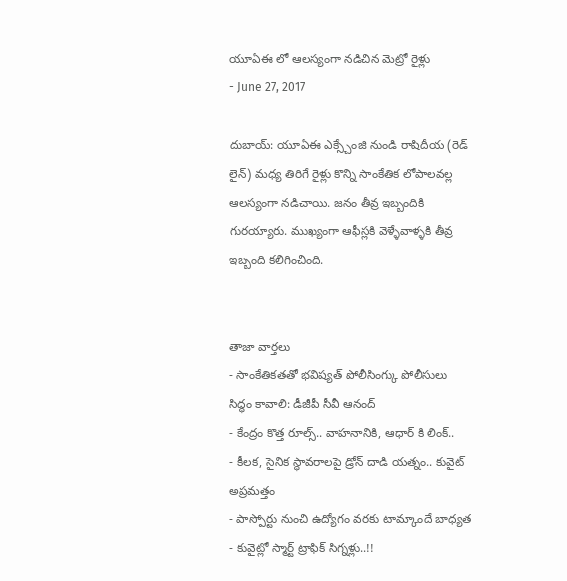యూఏఈ లో ఆలస్యంగా నడిచిన మెట్రో రైళ్లు
- June 27, 2017

దుబాయ్: యూఏఈ ఎక్స్చేంజి నుండి రాషిదీయ (రెడ్ లైన్) మధ్య తిరిగే రైళ్లు కొన్ని సాంకేతిక లోపాలవల్ల ఆలస్యంగా నడిచాయి. జనం తీవ్ర ఇబ్బందికి గురయ్యారు. ముఖ్యంగా ఆఫీస్లకి వెళ్ళేవాళ్ళకి తీవ్ర ఇబ్బంది కలిగించింది.


తాజా వార్తలు
- సాంకేతికతతో భవిష్యత్ పోలీసింగ్కు పోలీసులు సిద్ధం కావాలి: డీజీపీ సీవీ ఆనంద్
- కేంద్రం కొత్త రూల్స్.. వాహనానికి, ఆధార్ కి లింక్..
- కీలక, సైనిక స్థావరాలపై డ్రోన్ దాడి యత్నం.. కువైట్ అప్రమత్తం
- పాస్పోర్టు నుంచి ఉద్యోగం వరకు టామ్కాందే బాధ్యత
- కువైట్లో స్మార్ట్ ట్రాఫిక్ సిగ్నళ్లు..!!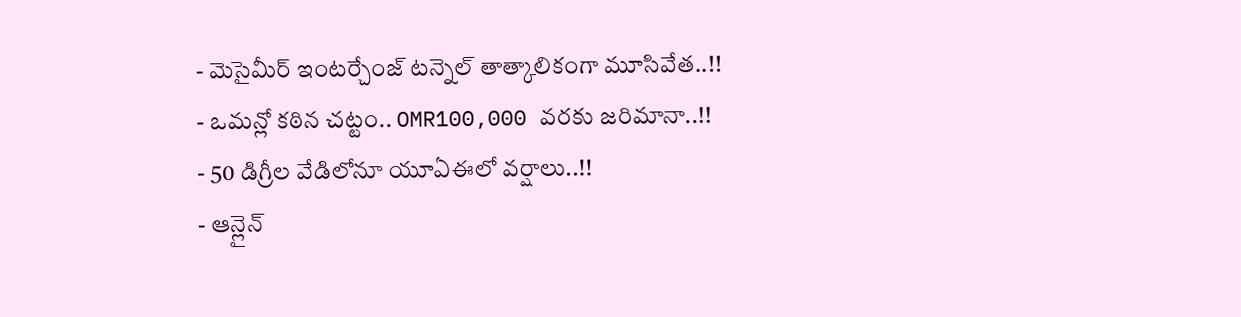- మెసైమీర్ ఇంటర్చేంజ్ టన్నెల్ తాత్కాలికంగా మూసివేత..!!
- ఒమన్లో కఠిన చట్టం.. OMR100,000 వరకు జరిమానా..!!
- 50 డిగ్రీల వేడిలోనూ యూఏఈలో వర్షాలు..!!
- ఆన్లైన్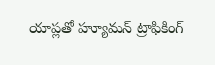యాప్లతో హ్యూమన్ ట్రాఫికింగ్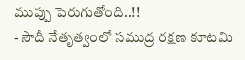ముప్పు పెరుగుతోంది..!!
- సౌదీ నేతృత్వంలో సముద్ర రక్షణ కూటమి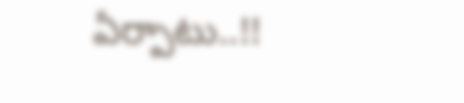ఏర్పాటు..!!